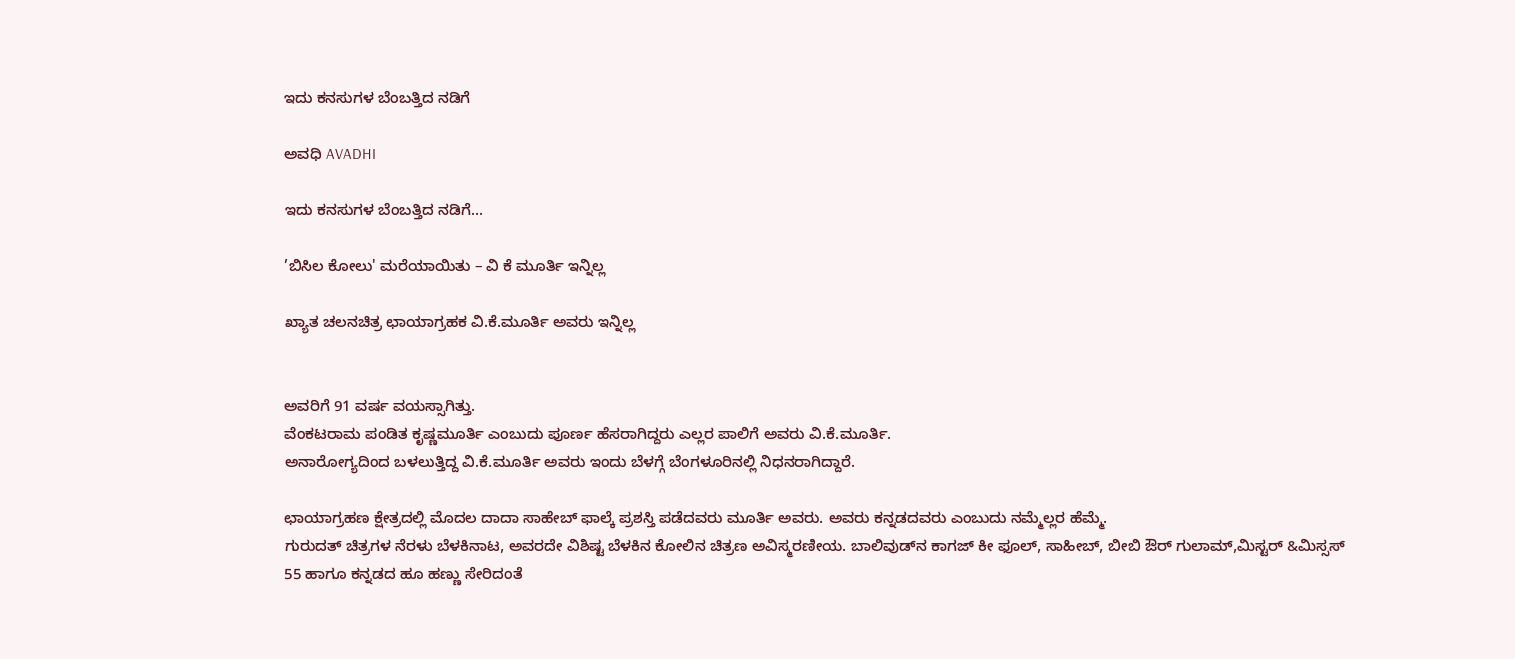ಇದು ಕನಸುಗಳ ಬೆಂಬತ್ತಿದ ನಡಿಗೆ‍

ಅವಧಿ AVADHI

ಇದು ಕನಸುಗಳ ಬೆಂಬತ್ತಿದ ನಡಿಗೆ...

’ಬಿಸಿಲ ಕೋಲು' ಮರೆಯಾಯಿತು – ವಿ ಕೆ ಮೂರ್ತಿ ಇನ್ನಿಲ್ಲ

ಖ್ಯಾತ ಚಲನಚಿತ್ರ ಛಾಯಾಗ್ರಹಕ ವಿ.ಕೆ.ಮೂರ್ತಿ ಅವರು ಇನ್ನಿಲ್ಲ


ಅವರಿಗೆ 91 ವರ್ಷ ವಯಸ್ಸಾಗಿತ್ತು.
ವೆಂಕಟರಾಮ ಪಂಡಿತ ಕೃಷ್ಣಮೂರ್ತಿ ಎಂಬುದು ಪೂರ್ಣ ಹೆಸರಾಗಿದ್ದರು ಎಲ್ಲರ ಪಾಲಿಗೆ ಅವರು ವಿ.ಕೆ.ಮೂರ್ತಿ.
ಅನಾರೋಗ್ಯದಿಂದ ಬಳಲುತ್ತಿದ್ದ ವಿ.ಕೆ.ಮೂರ್ತಿ ಅವರು ಇಂದು ಬೆಳಗ್ಗೆ ಬೆಂಗಳೂರಿನಲ್ಲಿ ನಿಧನರಾಗಿದ್ದಾರೆ.

ಛಾಯಾಗ್ರಹಣ ಕ್ಷೇತ್ರದಲ್ಲಿ ಮೊದಲ ದಾದಾ ಸಾಹೇಬ್ ಫಾಲ್ಕೆ ಪ್ರಶಸ್ತಿ ಪಡೆದವರು ಮೂರ್ತಿ ಅವರು. ಅವರು ಕನ್ನಡದವರು ಎಂಬುದು ನಮ್ಮೆಲ್ಲರ ಹೆಮ್ಮೆ.
ಗುರುದತ್ ಚಿತ್ರಗಳ ನೆರಳು ಬೆಳಕಿನಾಟ, ಅವರದೇ ವಿಶಿಷ್ಟ ಬೆಳಕಿನ ಕೋಲಿನ ಚಿತ್ರಣ ಅವಿಸ್ಮರಣೀಯ. ಬಾಲಿವುಡ್‌ನ ಕಾಗಜ್ ಕೀ ಫೂಲ್, ಸಾಹೀಬ್, ಬೀಬಿ ಔರ್ ಗುಲಾಮ್,ಮಿಸ್ಟರ್‌ &ಮಿಸ್ಸಸ್‌ 55 ಹಾಗೂ ಕನ್ನಡದ ಹೂ ಹಣ್ಣು ಸೇರಿದಂತೆ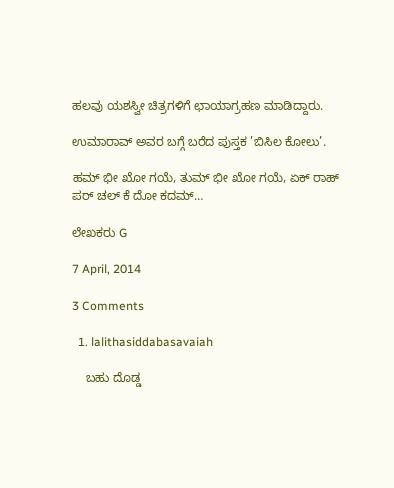ಹಲವು ಯಶಸ್ವೀ ಚಿತ್ರಗಳಿಗೆ ಛಾಯಾಗ್ರಹಣ ಮಾಡಿದ್ದಾರು.

ಉಮಾರಾವ್ ಅವರ ಬಗ್ಗೆ ಬರೆದ ಪುಸ್ತಕ ’ಬಿಸಿಲ ಕೋಲು’.

ಹಮ್ ಭೀ ಖೋ ಗಯೆ, ತುಮ್ ಭೀ ಖೋ ಗಯೆ, ಏಕ್ ರಾಹ್ ಪರ್ ಚಲ್ ಕೆ ದೋ ಕದಮ್…

ಲೇಖಕರು G

7 April, 2014

3 Comments

  1. lalithasiddabasavaiah

    ಬಹು ದೊಡ್ಡ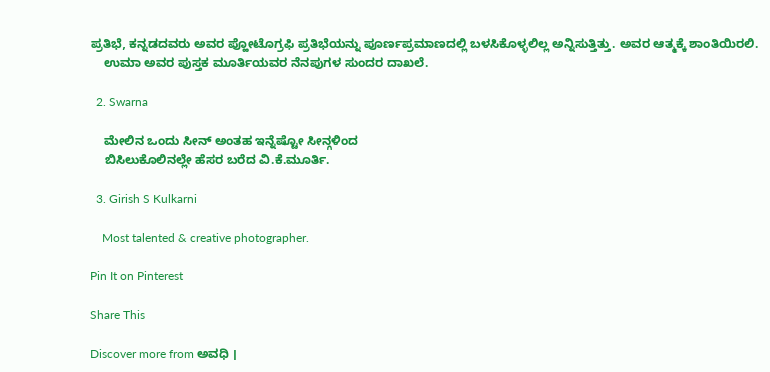ಪ್ರತಿಭೆ, ಕನ್ನಡದವರು ಅವರ ಪ್ಹೋಟೊಗ್ರಫಿ ಪ್ರತಿಭೆಯನ್ನು ಪೂರ್ಣಪ್ರಮಾಣದಲ್ಲಿ ಬಳಸಿಕೊಳ್ಳಲಿಲ್ಲ ಅನ್ನಿಸುತ್ತಿತ್ತು. ಅವರ ಆತ್ಮಕ್ಕೆ ಶಾಂತಿಯಿರಲಿ.
    ಉಮಾ ಅವರ ಪುಸ್ತಕ ಮೂರ್ತಿಯವರ ನೆನಪುಗಳ ಸುಂದರ ದಾಖಲೆ.

  2. Swarna

    ಮೇಲಿನ ಒಂದು ಸೀನ್ ಅಂತಹ ಇನ್ನೆಷ್ಟೋ ಸೀನ್ಗಳಿಂದ
    ಬಿಸಿಲುಕೊಲಿನಲ್ಲೇ ಹೆಸರ ಬರೆದ ವಿ.ಕೆ.ಮೂರ್ತಿ.

  3. Girish S Kulkarni

    Most talented & creative photographer.

Pin It on Pinterest

Share This

Discover more from ಅವಧಿ ।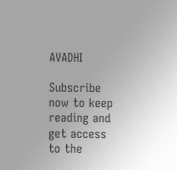AVADHI

Subscribe now to keep reading and get access to the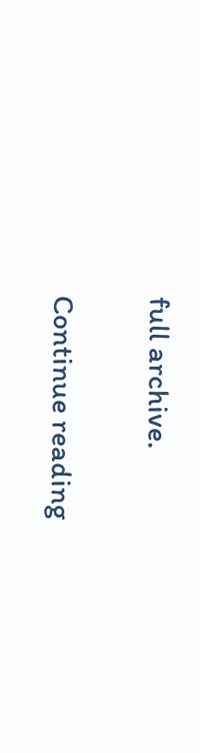full archive.

Continue reading